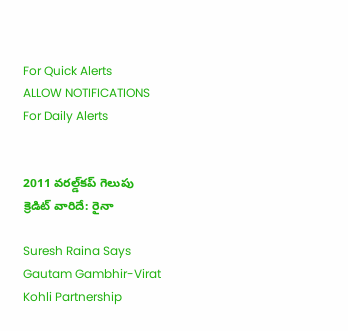For Quick Alerts
ALLOW NOTIFICATIONS
For Daily Alerts


2011 వరల్డ్‌కప్ గెలుపు క్రెడిట్ వారిదే: రైనా

Suresh Raina Says Gautam Gambhir-Virat Kohli Partnership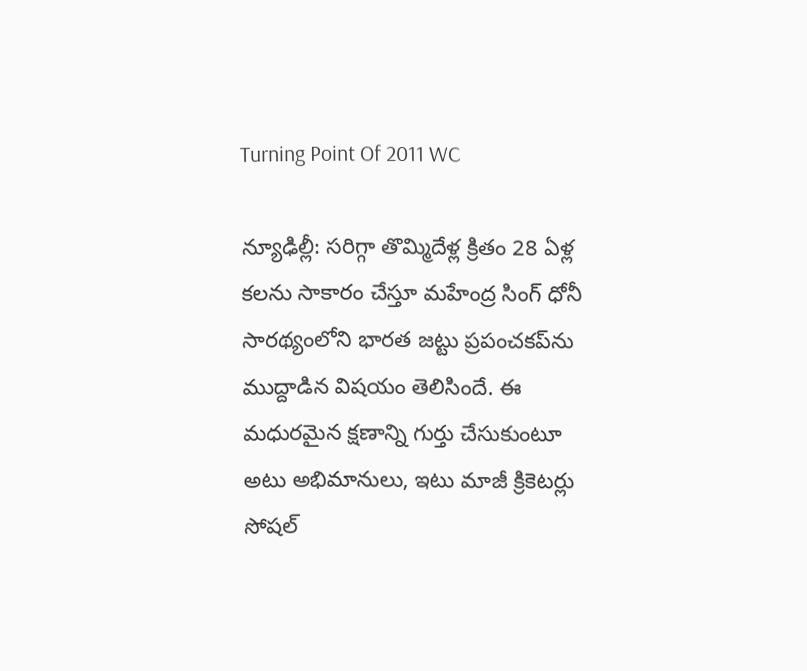Turning Point Of 2011 WC

న్యూఢిల్లీ: సరిగ్గా తొమ్మిదేళ్ల క్రితం 28 ఏళ్ల కలను సాకారం చేస్తూ మహేంద్ర సింగ్ ధోనీ సారథ్యంలోని భారత జట్టు ప్రపంచకప్‌ను ముద్దాడిన విషయం తెలిసిందే. ఈ మధురమైన క్షణాన్ని గుర్తు చేసుకుంటూ అటు అభిమానులు, ఇటు మాజీ క్రికెటర్లు సోషల్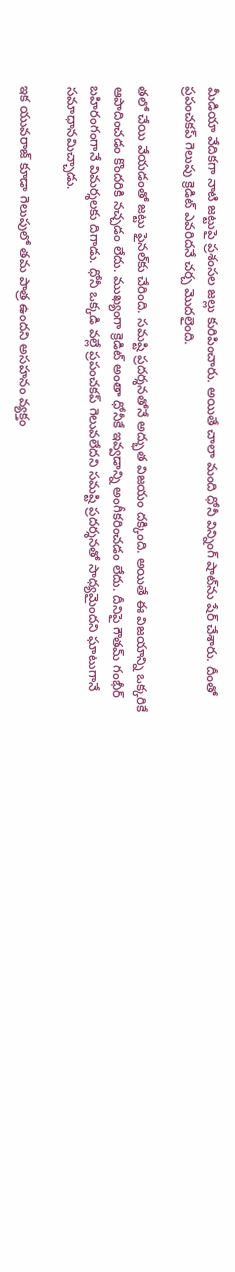మీడియా వేదికగా నాటి జట్టుపై ప్రశంసల జల్లు కురిపించారు. అయితే చాలా మంది ధోనీ విన్నింగ్ షాట్‌ను షేర్ చేశారు. దీంతో ప్రపంచకప్ గెలుపు క్రెడిట్ ఎవరిదనే చర్చ మొదలైంది.

తలో చేయి వేయడంతో జట్టు ఫైనల్‌కు చేరింది. సమష్టి ప్రదర్శనతోనే అద్భుత విజయం దక్కింది. అయితే ఈ విజయాన్ని ఒక్కరికే ఆపాదించడం కొందరికి నచ్చడం లేదు. ముఖ్యంగా క్రెడిట్ అంతా ధోనీకే ఇవ్వడాన్ని అంగీకరించడం లేదు. దీనిపై గౌతమ్‌ గంభీర్‌ బహిరంగంగానే విమర్శలకు దిగాడు. ధోనీ ఒక్కడి వల్లే ప్రపంచకప్ గెలువలేదని సమష్టి ప్రదర్శనతో సాధ్యమైందని ఘాటుగానే సమాధానమిచ్చాడు.

ఇక యువరాజ్ కూడా గెలుపులో తమ పాత్ర ఉందని అసహనం వ్యక్తం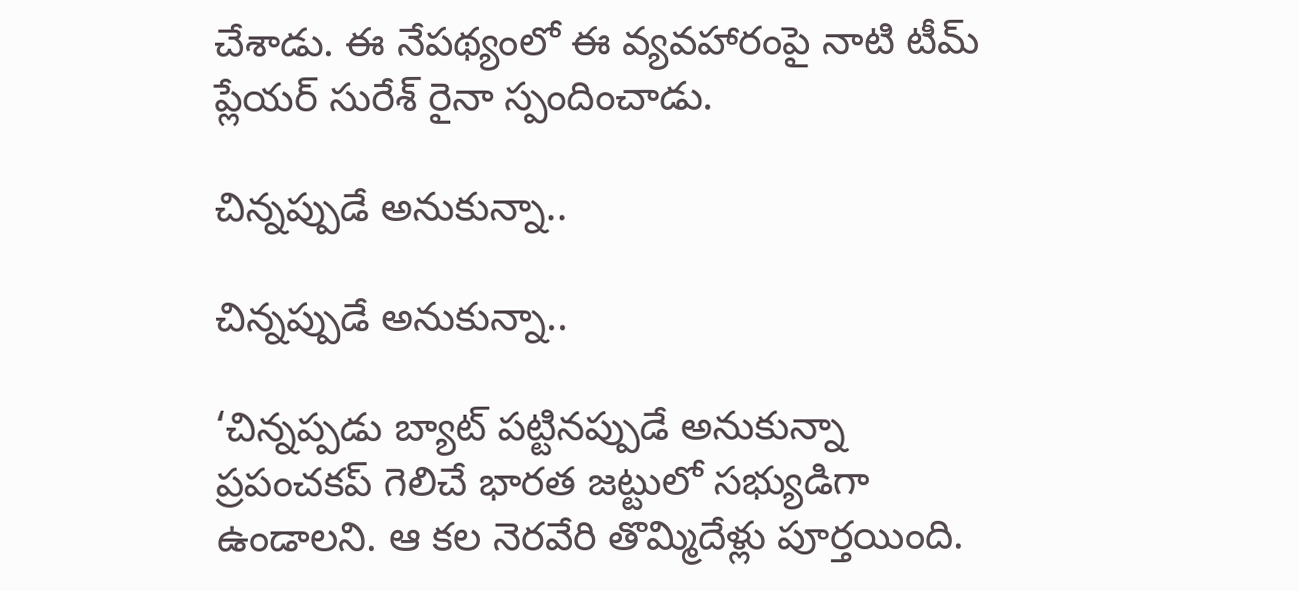చేశాడు. ఈ నేపథ్యంలో ఈ వ్యవహారంపై నాటి టీమ్ ప్లేయర్ సురేశ్‌ రైనా స్పందించాడు.

చిన్నప్పుడే అనుకున్నా..

చిన్నప్పుడే అనుకున్నా..

‘చిన్నప్పడు బ్యాట్‌ పట్టినప్పుడే అనుకున్నా ప్రపంచకప్‌ గెలిచే భారత జట్టులో సభ్యుడిగా ఉండాలని. ఆ కల నెరవేరి తొమ్మిదేళ్లు పూర్తయింది.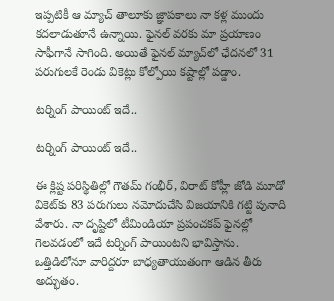ఇప్పటికీ ఆ మ్యాచ్‌ తాలూకు జ్ఞాపకాలు నా కళ్ల ముందు కదలాడుతూనే ఉన్నాయి. ఫైనల్‌ వరకు మా ప్రయాణం సాఫీగానే సాగింది. అయితే ఫైనల్‌ మ్యాచ్‌లో ఛేదనలో 31 పరుగులకే రెండు వికెట్లు కోల్పోయి కష్టాల్లో పడ్డాం.

టర్నింగ్ పాయింట్ ఇదే..

టర్నింగ్ పాయింట్ ఇదే..

ఈ క్లిష్ట పరిస్థితిల్లో గౌతమ్‌ గంభీర్‌, విరాట్‌ కోహ్లీ జోడి మూడో వికెట్‌కు 83 పరుగులు నమోదుచేసి విజయానికి గట్టి పునాది వేశారు. నా దృష్టిలో టీమిండియా ప్రపంచకప్‌ ఫైనల్లో గెలవడంలో ఇదే టర్నింగ్‌ పాయింటని భావిస్తాను. ఒత్తిడిలోనూ వారిద్దరూ బాధ్యతాయుతంగా ఆడిన తీరు అద్భుతం.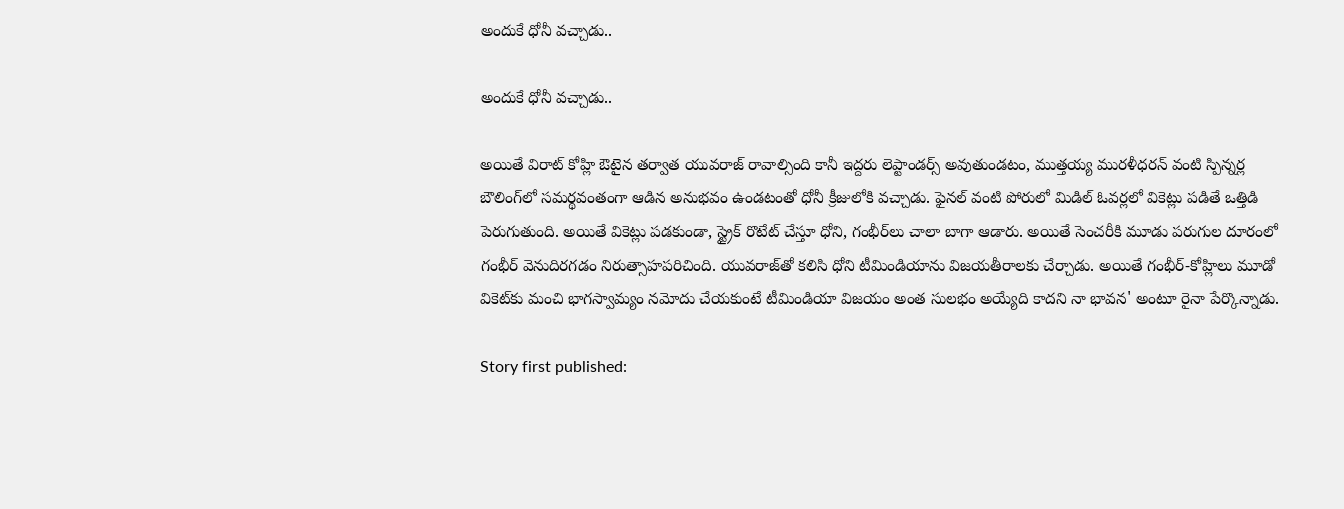అందుకే ధోనీ వచ్చాడు..

అందుకే ధోనీ వచ్చాడు..

అయితే విరాట్‌ కోహ్లి ఔటైన తర్వాత యువరాజ్‌ రావాల్సింది కానీ ఇద్దరు లెప్టాండర్స్‌ అవుతుండటం, ముత్తయ్య మురళీధరన్‌ వంటి స్పిన్నర్ల బౌలింగ్‌లో సమర్థవంతంగా ఆడిన అనుభవం ఉండటంతో ధోనీ క్రీజులోకి వచ్చాడు. ఫైనల్‌ వంటి పోరులో మిడిల్‌ ఓవర్లలో వికెట్లు పడితే ఒత్తిడి పెరుగుతుంది. అయితే వికెట్లు పడకుండా, స్ట్రైక్‌ రొటేట్‌ చేస్తూ ధోని, గంభీర్‌లు చాలా బాగా ఆడారు. అయితే సెంచరీకి మూడు పరుగుల దూరంలో గంభీర్‌ వెనుదిరగడం నిరుత్సాహపరిచింది. యువరాజ్‌తో కలిసి ధోని టీమిండియాను విజయతీరాలకు చేర్చాడు. అయితే గంభీర్‌-కోహ్లిలు మూడో వికెట్‌కు మంచి భాగస్వామ్యం నమోదు చేయకుంటే టీమిండియా విజయం అంత సులభం అయ్యేది కాదని నా భావన' అంటూ రైనా పేర్కొన్నాడు.

Story first published: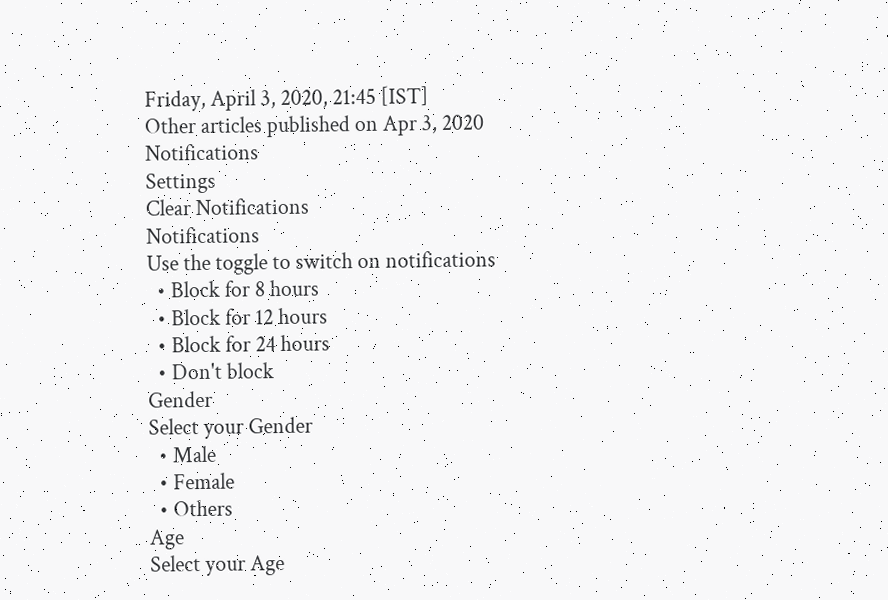Friday, April 3, 2020, 21:45 [IST]
Other articles published on Apr 3, 2020
Notifications
Settings
Clear Notifications
Notifications
Use the toggle to switch on notifications
  • Block for 8 hours
  • Block for 12 hours
  • Block for 24 hours
  • Don't block
Gender
Select your Gender
  • Male
  • Female
  • Others
Age
Select your Age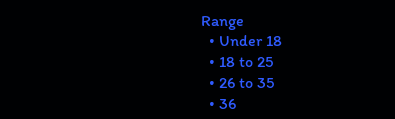Range
  • Under 18
  • 18 to 25
  • 26 to 35
  • 36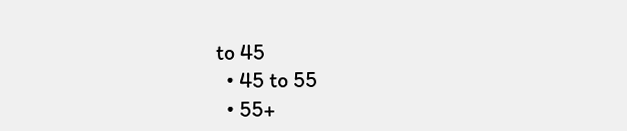to 45
  • 45 to 55
  • 55+